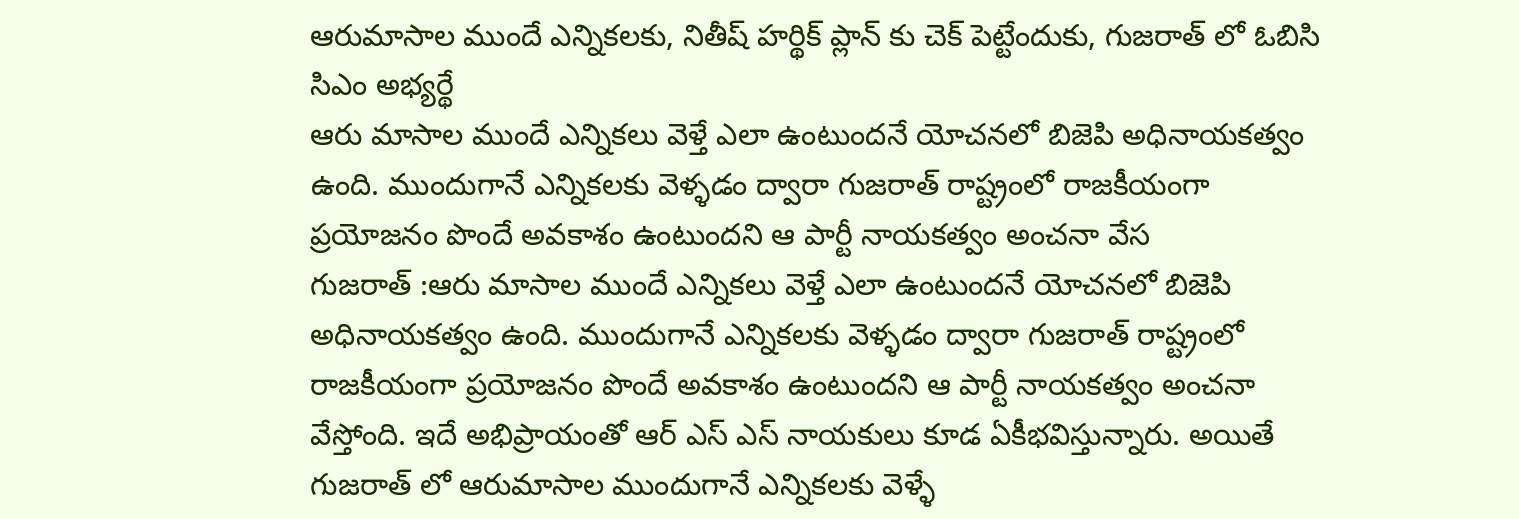ఆరుమాసాల ముందే ఎన్నికలకు, నితీష్ హర్థిక్ ప్లాన్ కు చెక్ పెట్టేందుకు, గుజరాత్ లో ఓబిసి సిఎం అభ్యర్థే
ఆరు మాసాల ముందే ఎన్నికలు వెళ్తే ఎలా ఉంటుందనే యోచనలో బిజెపి అధినాయకత్వం ఉంది. ముందుగానే ఎన్నికలకు వెళ్ళడం ద్వారా గుజరాత్ రాష్ట్రంలో రాజకీయంగా ప్రయోజనం పొందే అవకాశం ఉంటుందని ఆ పార్టీ నాయకత్వం అంచనా వేస
గుజరాత్ :ఆరు మాసాల ముందే ఎన్నికలు వెళ్తే ఎలా ఉంటుందనే యోచనలో బిజెపి అధినాయకత్వం ఉంది. ముందుగానే ఎన్నికలకు వెళ్ళడం ద్వారా గుజరాత్ రాష్ట్రంలో రాజకీయంగా ప్రయోజనం పొందే అవకాశం ఉంటుందని ఆ పార్టీ నాయకత్వం అంచనా వేస్తోంది. ఇదే అభిప్రాయంతో ఆర్ ఎస్ ఎస్ నాయకులు కూడ ఏకీభవిస్తున్నారు. అయితే గుజరాత్ లో ఆరుమాసాల ముందుగానే ఎన్నికలకు వెళ్ళే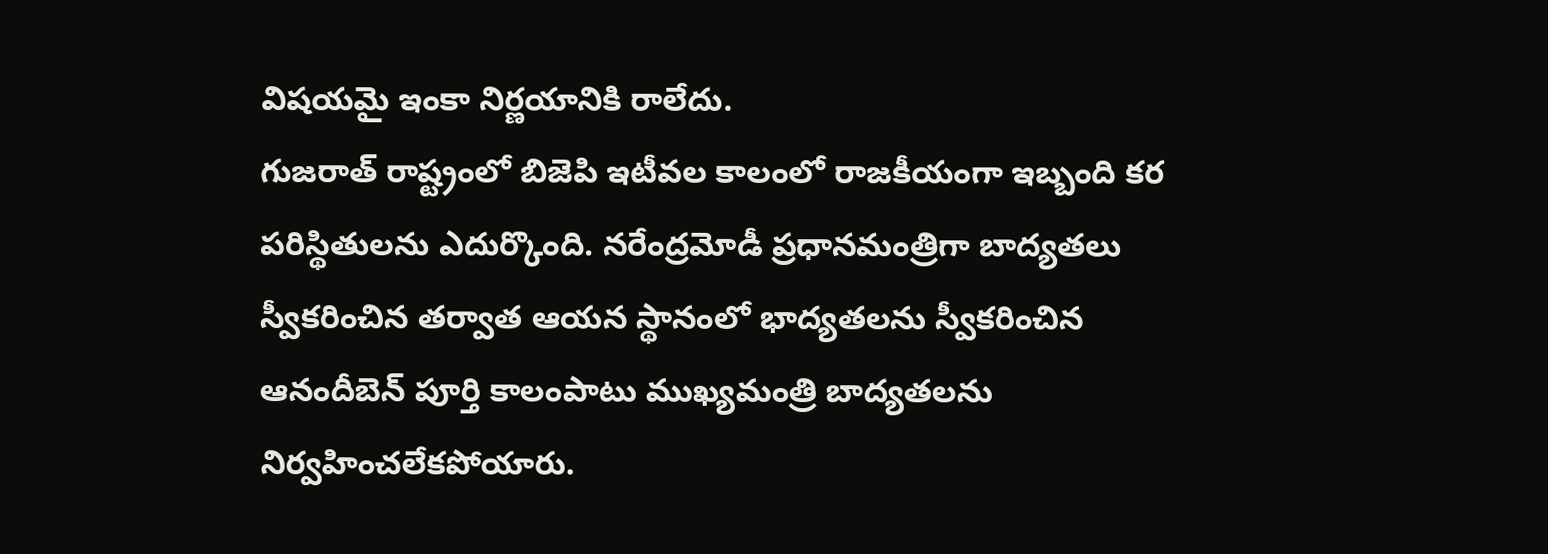విషయమై ఇంకా నిర్ణయానికి రాలేదు.
గుజరాత్ రాష్ట్రంలో బిజెపి ఇటీవల కాలంలో రాజకీయంగా ఇబ్బంది కర పరిస్థితులను ఎదుర్కొంది. నరేంద్రమోడీ ప్రధానమంత్రిగా బాద్యతలు స్వీకరించిన తర్వాత ఆయన స్థానంలో భాద్యతలను స్వీకరించిన ఆనందీబెన్ పూర్తి కాలంపాటు ముఖ్యమంత్రి బాద్యతలను నిర్వహించలేకపోయారు.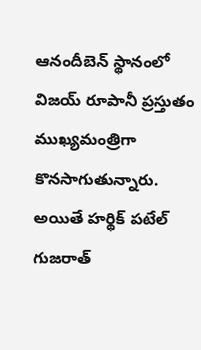ఆనందీబెన్ స్థానంలో విజయ్ రూపానీ ప్రస్తుతం ముఖ్యమంత్రిగా కొనసాగుతున్నారు. అయితే హర్థిక్ పటేల్ గుజరాత్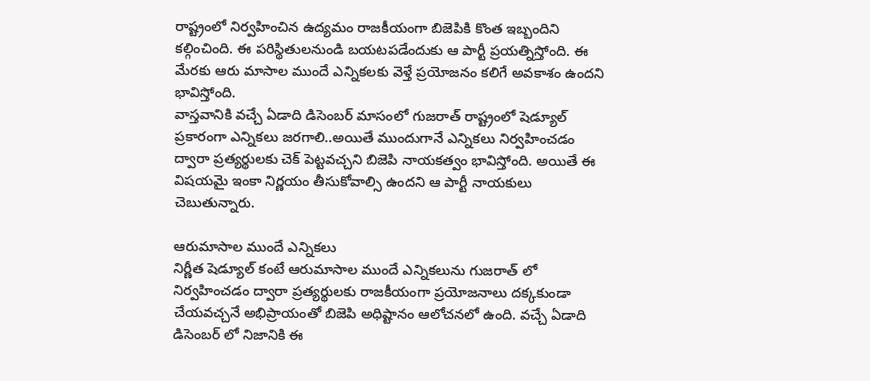రాష్ట్రంలో నిర్వహించిన ఉద్యమం రాజకీయంగా బిజెపికి కొంత ఇబ్బందిని కల్గించింది. ఈ పరిస్థితులనుండి బయటపడేందుకు ఆ పార్టీ ప్రయత్నిస్తోంది. ఈ మేరకు ఆరు మాసాల ముందే ఎన్నికలకు వెళ్తే ప్రయోజనం కలిగే అవకాశం ఉందని భావిస్తోంది.
వాస్తవానికి వచ్చే ఏడాది డిసెంబర్ మాసంలో గుజరాత్ రాష్ట్రంలో షెడ్యూల్ ప్రకారంగా ఎన్నికలు జరగాలి..అయితే ముందుగానే ఎన్నికలు నిర్వహించడం ద్వారా ప్రత్యర్థులకు చెక్ పెట్టవచ్చని బిజెపి నాయకత్వం భావిస్తోంది. అయితే ఈ విషయమై ఇంకా నిర్ణయం తీసుకోవాల్సి ఉందని ఆ పార్టీ నాయకులు చెబుతున్నారు.

ఆరుమాసాల ముందే ఎన్నికలు
నిర్ణీత షెడ్యూల్ కంటే ఆరుమాసాల ముందే ఎన్నికలును గుజరాత్ లో నిర్వహించడం ద్వారా ప్రత్యర్థులకు రాజకీయంగా ప్రయోజనాలు దక్కకుండా చేయవచ్చనే అభిప్రాయంతో బిజెపి అధిష్టానం ఆలోచనలో ఉంది. వచ్చే ఏడాది డిసెంబర్ లో నిజానికి ఈ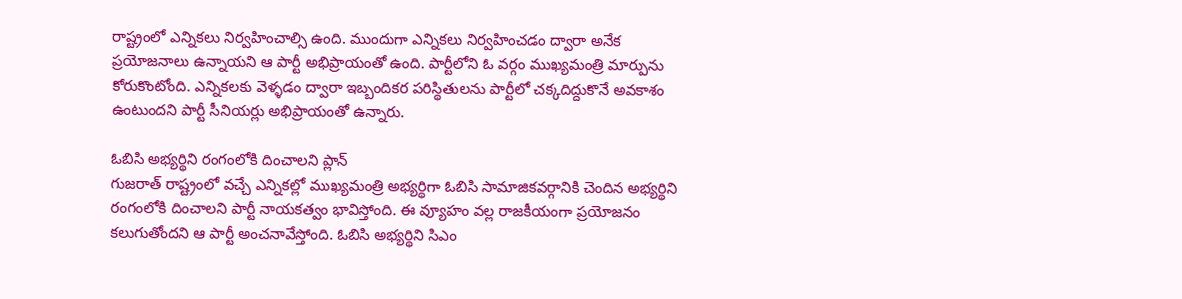రాష్ట్రంలో ఎన్నికలు నిర్వహించాల్సి ఉంది. ముందుగా ఎన్నికలు నిర్వహించడం ద్వారా అనేక ప్రయోజనాలు ఉన్నాయని ఆ పార్టీ అభిప్రాయంతో ఉంది. పార్టీలోని ఓ వర్గం ముఖ్యమంత్రి మార్పును కోరుకొంటోంది. ఎన్నికలకు వెళ్ళడం ద్వారా ఇబ్బందికర పరిస్థితులను పార్టీలో చక్కదిద్దుకొనే అవకాశం ఉంటుందని పార్టీ సీనియర్లు అభిప్రాయంతో ఉన్నారు.

ఓబిసి అభ్యర్థిని రంగంలోకి దించాలని ప్లాన్
గుజరాత్ రాష్ట్రంలో వచ్చే ఎన్నికల్లో ముఖ్యమంత్రి అభ్యర్థిగా ఓబిసి సామాజికవర్గానికి చెందిన అభ్యర్థిని రంగంలోకి దించాలని పార్టీ నాయకత్వం భావిస్తోంది. ఈ వ్యూహం వల్ల రాజకీయంగా ప్రయోజనం కలుగుతోందని ఆ పార్టీ అంచనావేస్తోంది. ఓబిసి అభ్యర్థిని సిఎం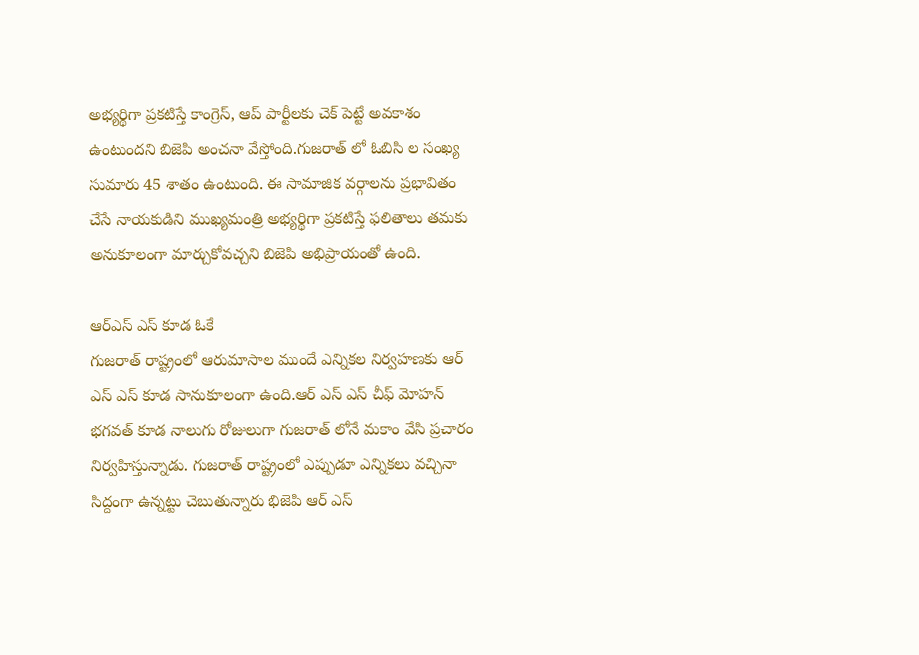అభ్యర్థిగా ప్రకటిస్తే కాంగ్రెస్, ఆప్ పార్టీలకు చెక్ పెట్టే అవకాశం ఉంటుందని బిజెపి అంచనా వేస్తోంది.గుజరాత్ లో ఓబిసి ల సంఖ్య సుమారు 45 శాతం ఉంటుంది. ఈ సామాజిక వర్గాలను ప్రభావితం చేసే నాయకుడిని ముఖ్యమంత్రి అభ్యర్థిగా ప్రకటిస్తే ఫలితాలు తమకు అనుకూలంగా మార్చుకోవచ్చని బిజెపి అభిప్రాయంతో ఉంది.

ఆర్ఎస్ ఎస్ కూడ ఓకే
గుజరాత్ రాష్ట్రంలో ఆరుమాసాల ముందే ఎన్నికల నిర్వహణకు ఆర్ ఎస్ ఎస్ కూడ సానుకూలంగా ఉంది.ఆర్ ఎస్ ఎస్ చీఫ్ మోహన్ భగవత్ కూడ నాలుగు రోజులుగా గుజరాత్ లోనే మకాం వేసి ప్రచారం నిర్వహిస్తున్నాడు. గుజరాత్ రాష్ట్రంలో ఎప్పుడూ ఎన్నికలు వచ్చినా సిద్దంగా ఉన్నట్టు చెబుతున్నారు భిజెపి ఆర్ ఎస్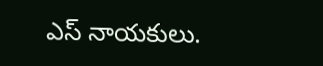ఎస్ నాయకులు.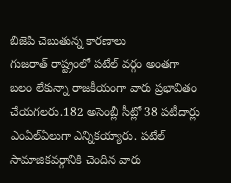బిజెపి చెబుతున్న కారణాలు
గుజరాత్ రాష్ట్రంలో పటేల్ వర్గం అంతగా బలం లేకున్నా రాజకీయంగా వారు ప్రభావితం చేయగలరు.182 అసెంబ్లీ సీట్లో 38 పటీదార్లు ఎంఏల్ఏలుగా ఎన్నికయ్యారు. పటేల్ సామాజికవర్గానికి చెందిన వారు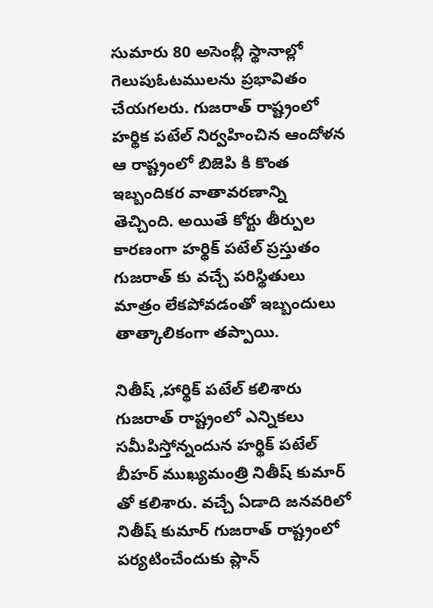సుమారు 80 అసెంబ్లీ స్థానాల్లో గెలుపుఓటములను ప్రభావితం చేయగలరు. గుజరాత్ రాష్ట్రంలో హర్థిక పటేల్ నిర్వహించిన ఆందోళన ఆ రాష్ట్రంలో బిజెపి కి కొంత ఇబ్బందికర వాతావరణాన్ని తెచ్చింది. అయితే కోర్టు తీర్పుల కారణంగా హర్థిక్ పటేల్ ప్రస్తుతం గుజరాత్ కు వచ్చే పరిస్థితులు మాత్రం లేకపోవడంతో ఇబ్బందులు తాత్కాలికంగా తప్పాయి.

నితీష్ ,హార్థిక్ పటేల్ కలిశారు
గుజరాత్ రాష్ట్రంలో ఎన్నికలు సమీపిస్తోన్నందున హర్థిక్ పటేల్ బీహర్ ముఖ్యమంత్రి నితీష్ కుమార్ తో కలిశారు. వచ్చే ఏడాది జనవరిలో నితీష్ కుమార్ గుజరాత్ రాష్ట్రంలో పర్యటించేందుకు ప్లాన్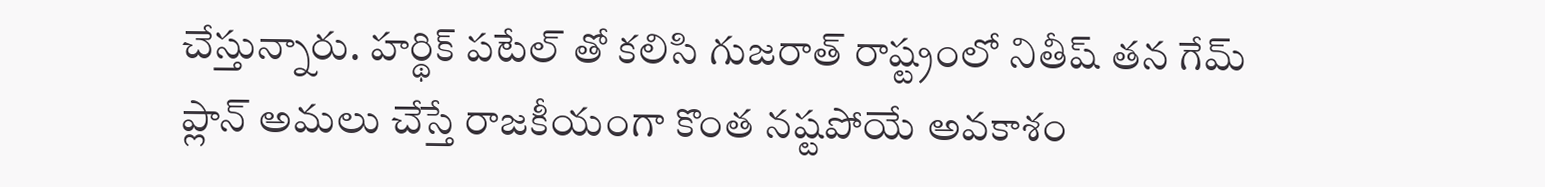చేస్తున్నారు. హర్థిక్ పటేల్ తో కలిసి గుజరాత్ రాష్ట్రంలో నితీష్ తన గేమ్ ప్లాన్ అమలు చేస్తే రాజకీయంగా కొంత నష్టపోయే అవకాశం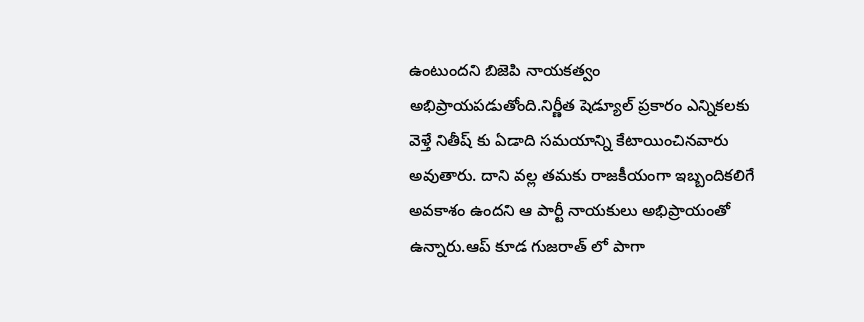ఉంటుందని బిజెపి నాయకత్వం అభిప్రాయపడుతోంది.నిర్ణీత షెడ్యూల్ ప్రకారం ఎన్నికలకు వెళ్తే నితీష్ కు ఏడాది సమయాన్ని కేటాయించినవారు అవుతారు. దాని వల్ల తమకు రాజకీయంగా ఇబ్బందికలిగే అవకాశం ఉందని ఆ పార్టీ నాయకులు అభిప్రాయంతో ఉన్నారు.ఆప్ కూడ గుజరాత్ లో పాగా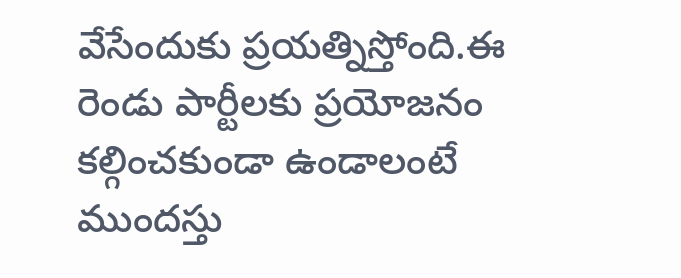వేసేందుకు ప్రయత్నిస్తోంది.ఈ రెండు పార్టీలకు ప్రయోజనం కల్గించకుండా ఉండాలంటే ముందస్తు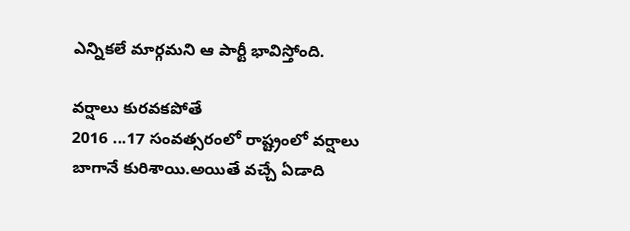ఎన్నికలే మార్గమని ఆ పార్టీ భావిస్తోంది.

వర్షాలు కురవకపోతే
2016 ...17 సంవత్సరంలో రాష్ట్రంలో వర్షాలు బాగానే కురిశాయి.అయితే వచ్చే ఏడాది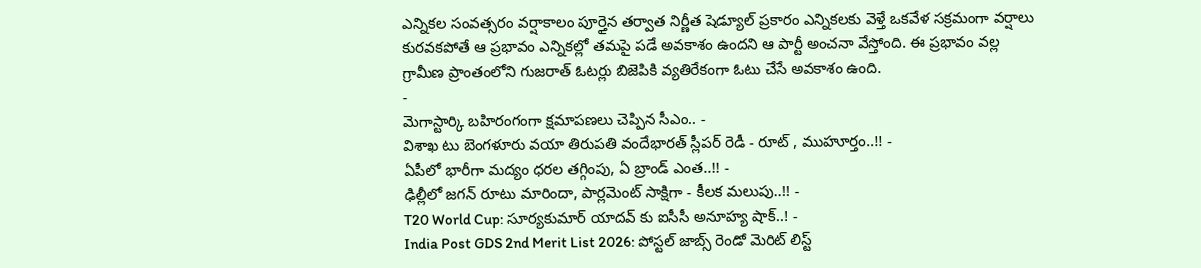ఎన్నికల సంవత్సరం వర్షాకాలం పూర్తైన తర్వాత నిర్ణీత షెడ్యూల్ ప్రకారం ఎన్నికలకు వెళ్తే ఒకవేళ సక్రమంగా వర్షాలు కురవకపోతే ఆ ప్రభావం ఎన్నికల్లో తమపై పడే అవకాశం ఉందని ఆ పార్టీ అంచనా వేస్తోంది. ఈ ప్రభావం వల్ల గ్రామీణ ప్రాంతంలోని గుజరాత్ ఓటర్లు బిజెపికి వ్యతిరేకంగా ఓటు చేసే అవకాశం ఉంది.
-
మెగాస్టార్కి బహిరంగంగా క్షమాపణలు చెప్పిన సీఎం.. -
విశాఖ టు బెంగళూరు వయా తిరుపతి వందేభారత్ స్లీపర్ రెడీ - రూట్ , ముహూర్తం..!! -
ఏపీలో భారీగా మద్యం ధరల తగ్గింపు, ఏ బ్రాండ్ ఎంత..!! -
ఢిల్లీలో జగన్ రూటు మారిందా, పార్లమెంట్ సాక్షిగా - కీలక మలుపు..!! -
T20 World Cup: సూర్యకుమార్ యాదవ్ కు ఐసీసీ అనూహ్య షాక్..! -
India Post GDS 2nd Merit List 2026: పోస్టల్ జాబ్స్ రెండో మెరిట్ లిస్ట్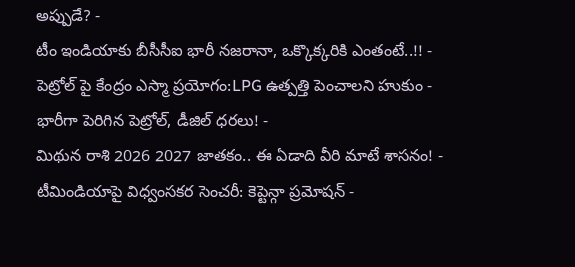అప్పుడే? -
టీం ఇండియాకు బీసీసీఐ భారీ నజరానా, ఒక్కొక్కరికి ఎంతంటే..!! -
పెట్రోల్ పై కేంద్రం ఎస్మా ప్రయోగం:LPG ఉత్పత్తి పెంచాలని హుకుం -
భారీగా పెరిగిన పెట్రోల్, డీజిల్ ధరలు! -
మిథున రాశి 2026 2027 జాతకం.. ఈ ఏడాది వీరి మాటే శాసనం! -
టీమిండియాపై విధ్వంసకర సెంచరీ: కెప్టెన్గా ప్రమోషన్ -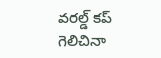వరల్డ్ కప్ గెలిచినా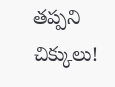తప్పని చిక్కులు!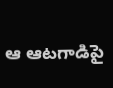ఆ ఆటగాడిపై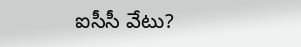ఐసీసీ వేటు?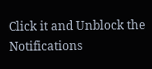Click it and Unblock the Notifications